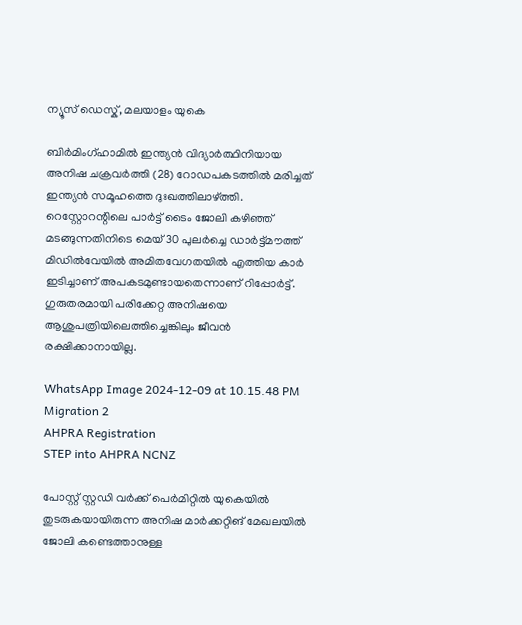ന്യൂസ് ഡെസ്ക്, മലയാളം യുകെ

ബിർമിംഗ്ഹാമിൽ ഇന്ത്യൻ വിദ്യാർത്ഥിനിയായ അനിഷ ചക്രവർത്തി (28) റോഡപകടത്തിൽ മരിച്ചത് ഇന്ത്യൻ സമൂഹത്തെ ദുഃഖത്തിലാഴ്ത്തി. റെസ്റ്റോറന്റിലെ പാർട്ട് ടൈം ജോലി കഴിഞ്ഞ് മടങ്ങുന്നതിനിടെ മെയ് 30 പുലർച്ചെ ഡാർട്ട്മൗത്ത് മിഡിൽവേയിൽ അമിതവേഗതയിൽ എത്തിയ കാർ ഇടിച്ചാണ് അപകടമുണ്ടായതെന്നാണ് റിപ്പോർട്ട്. ഗുരുതരമായി പരിക്കേറ്റ അനിഷയെ ആശുപത്രിയിലെത്തിച്ചെങ്കിലും ജീവൻ രക്ഷിക്കാനായില്ല.

WhatsApp Image 2024-12-09 at 10.15.48 PM
Migration 2
AHPRA Registration
STEP into AHPRA NCNZ

പോസ്റ്റ് സ്റ്റഡി വർക്ക് പെർമിറ്റിൽ യുകെയിൽ തുടരുകയായിരുന്ന അനിഷ മാർക്കറ്റിങ് മേഖലയിൽ ജോലി കണ്ടെത്താനുള്ള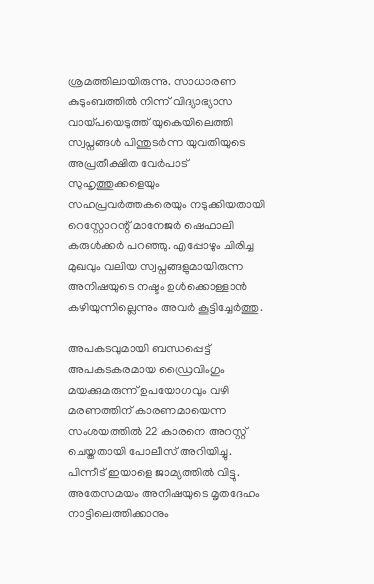ശ്രമത്തിലായിരുന്നു. സാധാരണ കുടുംബത്തിൽ നിന്ന് വിദ്യാഭ്യാസ വായ്പയെടുത്ത് യുകെയിലെത്തി സ്വപ്നങ്ങൾ പിന്തുടർന്ന യുവതിയുടെ അപ്രതീക്ഷിത വേർപാട് സുഹൃത്തുക്കളെയും സഹപ്രവർത്തകരെയും നടുക്കിയതായി റെസ്റ്റോറന്റ് മാനേജർ ഷെഫാലി കരുൾക്കർ പറഞ്ഞു. എപ്പോഴും ചിരിച്ച മുഖവും വലിയ സ്വപ്നങ്ങളുമായിരുന്ന അനിഷയുടെ നഷ്ടം ഉൾക്കൊള്ളാൻ കഴിയുന്നില്ലെന്നും അവർ കൂട്ടിച്ചേർത്തു.

അപകടവുമായി ബന്ധപ്പെട്ട് അപകടകരമായ ഡ്രൈവിംഗും മയക്കുമരുന്ന് ഉപയോഗവും വഴി മരണത്തിന് കാരണമായെന്ന സംശയത്തിൽ 22 കാരനെ അറസ്റ്റ് ചെയ്തതായി പോലീസ് അറിയിച്ചു. പിന്നീട് ഇയാളെ ജാമ്യത്തിൽ വിട്ടു. അതേസമയം അനിഷയുടെ മൃതദേഹം നാട്ടിലെത്തിക്കാനും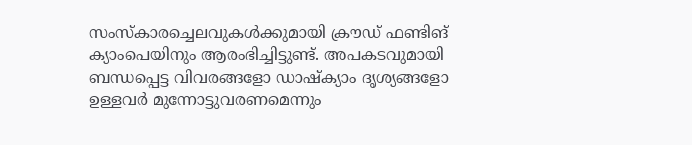സംസ്കാരച്ചെലവുകൾക്കുമായി ക്രൗഡ് ഫണ്ടിങ് ക്യാംപെയിനും ആരംഭിച്ചിട്ടുണ്ട്. അപകടവുമായി ബന്ധപ്പെട്ട വിവരങ്ങളോ ഡാഷ്‌ക്യാം ദൃശ്യങ്ങളോ ഉള്ളവർ മുന്നോട്ടുവരണമെന്നും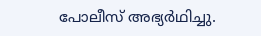പോലീസ് അഭ്യർഥിച്ചു.